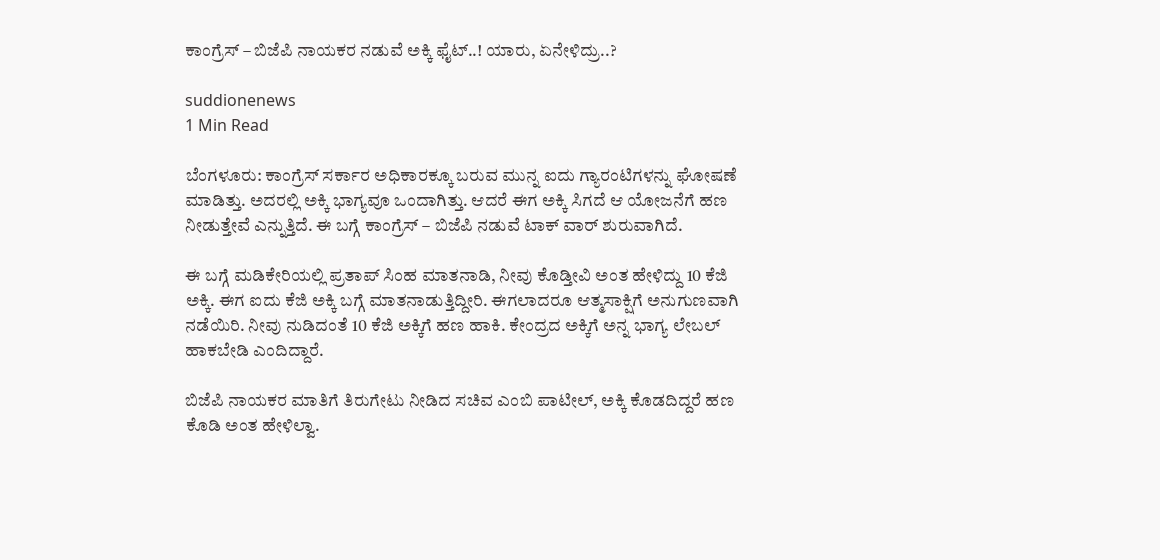ಕಾಂಗ್ರೆಸ್ – ಬಿಜೆಪಿ ನಾಯಕರ ನಡುವೆ ಅಕ್ಕಿ ಫೈಟ್..! ಯಾರು, ಏನೇಳಿದ್ರು..?

suddionenews
1 Min Read

ಬೆಂಗಳೂರು: ಕಾಂಗ್ರೆಸ್ ಸರ್ಕಾರ ಅಧಿಕಾರಕ್ಕೂ ಬರುವ ಮುನ್ನ ಐದು ಗ್ಯಾರಂಟಿಗಳನ್ನು ಘೋಷಣೆ ಮಾಡಿತ್ತು. ಅದರಲ್ಲಿ ಅಕ್ಕಿ ಭಾಗ್ಯವೂ ಒಂದಾಗಿತ್ತು. ಆದರೆ ಈಗ ಅಕ್ಕಿ ಸಿಗದೆ ಆ ಯೋಜನೆಗೆ ಹಣ ನೀಡುತ್ತೇವೆ ಎನ್ನುತ್ತಿದೆ. ಈ ಬಗ್ಗೆ ಕಾಂಗ್ರೆಸ್ – ಬಿಜೆಪಿ ನಡುವೆ ಟಾಕ್ ವಾರ್ ಶುರುವಾಗಿದೆ.

ಈ ಬಗ್ಗೆ ಮಡಿಕೇರಿಯಲ್ಲಿ ಪ್ರತಾಪ್ ಸಿಂಹ ಮಾತನಾಡಿ, ನೀವು ಕೊಡ್ತೀವಿ ಅಂತ ಹೇಳಿದ್ದು 10 ಕೆಜಿ ಅಕ್ಕಿ. ಈಗ ಐದು ಕೆಜಿ ಅಕ್ಕಿ ಬಗ್ಗೆ ಮಾತನಾಡುತ್ತಿದ್ದೀರಿ. ಈಗಲಾದರೂ ಆತ್ಮಸಾಕ್ಷಿಗೆ ಅನುಗುಣವಾಗಿ ನಡೆಯಿರಿ. ನೀವು ನುಡಿದಂತೆ 10 ಕೆಜಿ ಅಕ್ಕಿಗೆ ಹಣ ಹಾಕಿ. ಕೇಂದ್ರದ ಅಕ್ಕಿಗೆ ಅನ್ನ ಭಾಗ್ಯ ಲೇಬಲ್ ಹಾಕಬೇಡಿ ಎಂದಿದ್ದಾರೆ.

ಬಿಜೆಪಿ ನಾಯಕರ ಮಾತಿಗೆ ತಿರುಗೇಟು ನೀಡಿದ ಸಚಿವ ಎಂಬಿ ಪಾಟೀಲ್, ಅಕ್ಕಿ ಕೊಡದಿದ್ದರೆ ಹಣ ಕೊಡಿ ಅಂತ ಹೇಳಿಲ್ವಾ.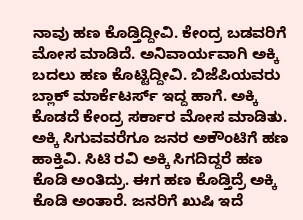ನಾವು ಹಣ ಕೊಡ್ತಿದ್ದೀವಿ. ಕೇಂದ್ರ ಬಡವರಿಗೆ ಮೋಸ ಮಾಡಿದೆ. ಅನಿವಾರ್ಯವಾಗಿ ಅಕ್ಕಿ ಬದಲು ಹಣ ಕೊಟ್ಟಿದ್ದೀವಿ. ಬಿಜೆಪಿಯವರು ಬ್ಲಾಕ್ ಮಾರ್ಕೆಟರ್ಸ್ ಇದ್ದ ಹಾಗೆ. ಅಕ್ಕಿ ಕೊಡದೆ ಕೇಂದ್ರ ಸರ್ಕಾರ ಮೋಸ ಮಾಡಿತು. ಅಕ್ಕಿ ಸಿಗುವವರೆಗೂ ಜನರ ಅಕೌಂಟಿಗೆ ಹಣ ಹಾಕ್ತಿವಿ. ಸಿಟಿ ರವಿ ಅಕ್ಕಿ ಸಿಗದಿದ್ದರೆ ಹಣ ಕೊಡಿ ಅಂತಿದ್ರು. ಈಗ ಹಣ ಕೊಡ್ತಿದ್ರೆ ಅಕ್ಕಿ ಕೊಡಿ ಅಂತಾರೆ. ಜನರಿಗೆ ಖುಷಿ ಇದೆ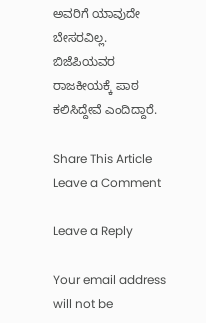ಅವರಿಗೆ ಯಾವುದೇ ಬೇಸರವಿಲ್ಲ. ಬಿಜೆಪಿಯವರ ರಾಜಕೀಯಕ್ಕೆ ಪಾಠ ಕಲಿಸಿದ್ದೇವೆ ಎಂದಿದ್ದಾರೆ.

Share This Article
Leave a Comment

Leave a Reply

Your email address will not be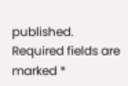published. Required fields are marked *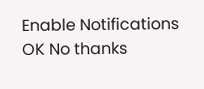Enable Notifications OK No thanks